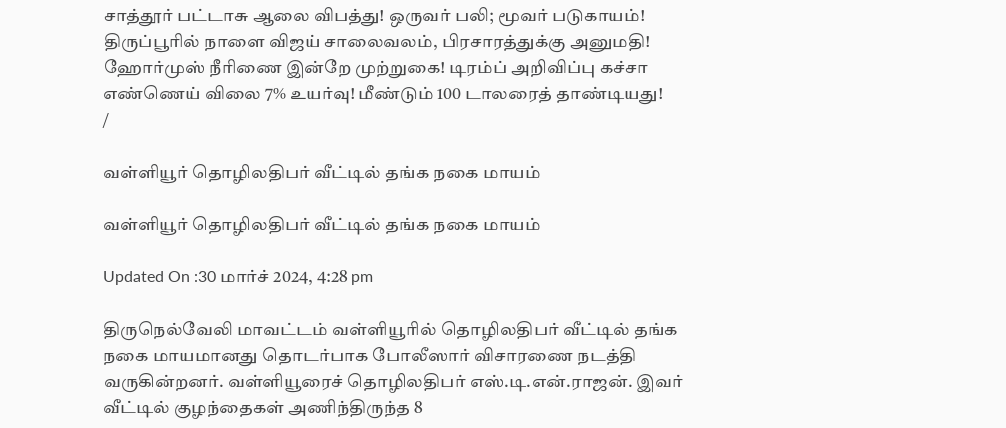சாத்தூர் பட்டாசு ஆலை விபத்து! ஒருவர் பலி; மூவர் படுகாயம்! திருப்பூரில் நாளை விஜய் சாலைவலம், பிரசாரத்துக்கு அனுமதி! ஹோர்முஸ் நீரிணை இன்றே முற்றுகை! டிரம்ப் அறிவிப்பு கச்சா எண்ணெய் விலை 7% உயர்வு! மீண்டும் 100 டாலரைத் தாண்டியது!
/

வள்ளியூர் தொழிலதிபர் வீட்டில் தங்க நகை மாயம்

வள்ளியூர் தொழிலதிபர் வீட்டில் தங்க நகை மாயம்

Updated On :30 மார்ச் 2024, 4:28 pm

திருநெல்வேலி மாவட்டம் வள்ளியூரில் தொழிலதிபர் வீட்டில் தங்க நகை மாயமானது தொடர்பாக போலீஸார் விசாரணை நடத்தி வருகின்றனர். வள்ளியூரைச் தொழிலதிபர் எஸ்.டி.என்.ராஜன். இவர் வீட்டில் குழந்தைகள் அணிந்திருந்த 8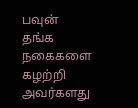பவுன் தங்க நகைகளை கழற்றி அவர்களது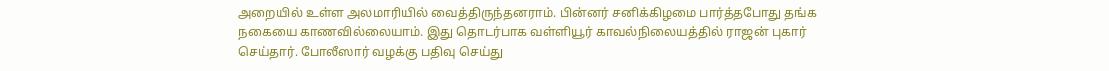அறையில் உள்ள அலமாரியில் வைத்திருந்தனராம். பின்னர் சனிக்கிழமை பார்த்தபோது தங்க நகையை காணவில்லையாம். இது தொடர்பாக வள்ளியூர் காவல்நிலையத்தில் ராஜன் புகார் செய்தார். போலீஸார் வழக்கு பதிவு செய்து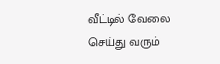வீட்டில் வேலை செய்து வரும்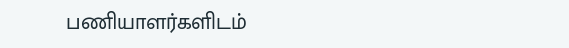பணியாளர்களிடம்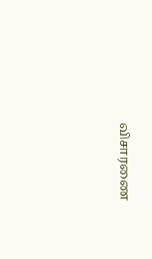விசாரணை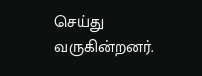செய்து வருகின்றனர்.